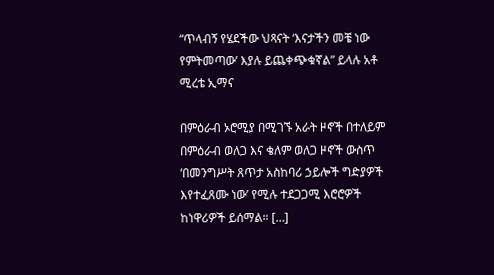“ጥላብኝ የሄደችው ህጻናት ‘እናታችን መቼ ነው የምትመጣው’ እያሉ ይጨቀጭቁኛል” ይላሉ አቶ ሚረቴ ኢማና

በምዕራብ ኦሮሚያ በሚገኙ አራት ዞኖች በተለይም በምዕራብ ወለጋ እና ቄለም ወለጋ ዞኖች ውስጥ ‘በመንግሥት ጸጥታ አስከባሪ ኃይሎች ግድያዎች እየተፈጸሙ ነው’ የሚሉ ተደጋጋሚ እሮሮዎች ከነዋሪዎች ይሰማል። […]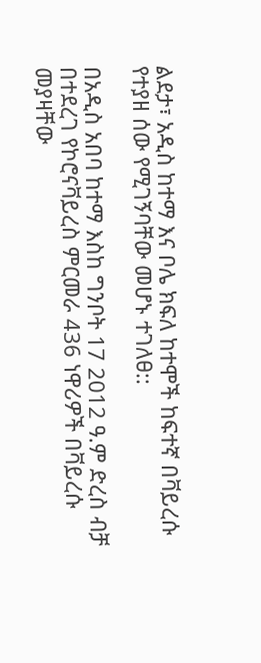ልደታ፣ አዲስ ከተማ እና ቦሌ ክፍለ ከተሞች ከፍተኛ በቫይረሱ የተያዘ ሰው የሚገኝባቸው መሆኑ ተገለፀ::

በአዲስ አበባ ከተማ እስከ ግንቦት 17 2012 ዓ.ም ድረስ ብቻ በተደረገ የኮሮናቫይረስ ምርመራ 436 ነዋሪዎች በቫይረሱ መያዛቸው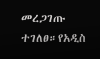መረጋገጡ ተገለፀ።የአዲስ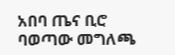አበባ ጤና ቢሮ ባወጣው መግለጫ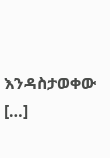እንዳስታወቀው […]